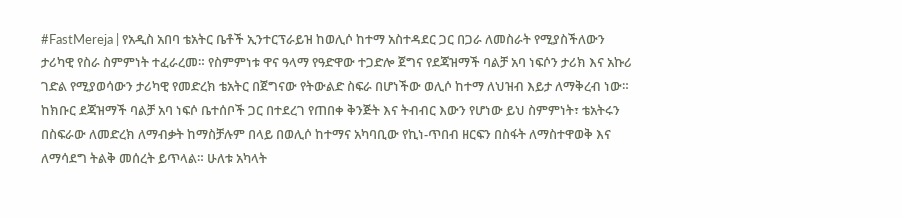#FastMereja | የአዲስ አበባ ቴአትር ቤቶች ኢንተርፕራይዝ ከወሊሶ ከተማ አስተዳደር ጋር በጋራ ለመስራት የሚያስችለውን ታሪካዊ የስራ ስምምነት ተፈራረመ። የስምምነቱ ዋና ዓላማ የዓድዋው ተጋድሎ ጀግና የደጃዝማች ባልቻ አባ ነፍሶን ታሪክ እና አኩሪ ገድል የሚያወሳውን ታሪካዊ የመድረክ ቴአትር በጀግናው የትውልድ ስፍራ በሆነችው ወሊሶ ከተማ ለህዝብ እይታ ለማቅረብ ነው።
ከክቡር ደጃዝማች ባልቻ አባ ነፍሶ ቤተሰቦች ጋር በተደረገ የጠበቀ ቅንጅት እና ትብብር እውን የሆነው ይህ ስምምነት፣ ቴአትሩን በስፍራው ለመድረክ ለማብቃት ከማስቻሉም በላይ በወሊሶ ከተማና አካባቢው የኪነ-ጥበብ ዘርፍን በስፋት ለማስተዋወቅ እና ለማሳደግ ትልቅ መሰረት ይጥላል። ሁለቱ አካላት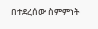በተደረሰው ስምምነት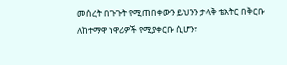መሰረት በጉጉት የሚጠበቀውን ይህንን ታላቅ ቴአትር በቅርቡ ለከተማዋ ነዋሪዎች የሚያቀርቡ ሲሆን፣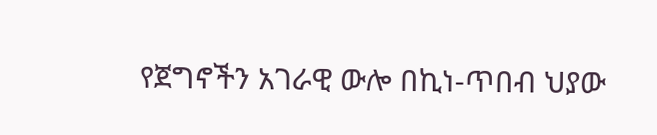የጀግኖችን አገራዊ ውሎ በኪነ-ጥበብ ህያው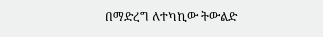በማድረግ ለተካኪው ትውልድ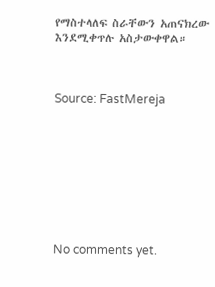የማስተላለፍ ስራቸውን አጠናክረው እንደሚቀጥሉ አስታውቀዋል።



Source: FastMereja









No comments yet.